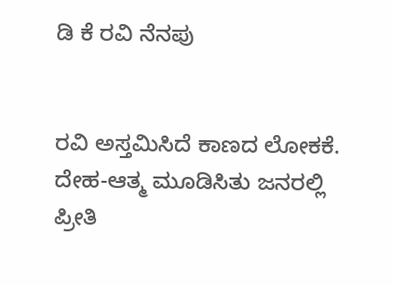ಡಿ ಕೆ ರವಿ ನೆನಪು


ರವಿ ಅಸ್ತಮಿಸಿದೆ ಕಾಣದ ಲೋಕಕೆ.
ದೇಹ-ಆತ್ಮ ಮೂಡಿಸಿತು ಜನರಲ್ಲಿ ಪ್ರೀತಿ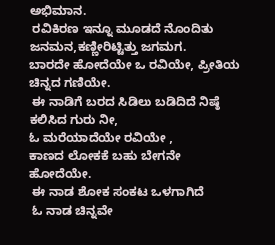ಅಭಿಮಾನ.
 ರವಿಕಿರಣ ಇನ್ನೂ ಮೂಡದೆ ನೊಂದಿತು ಜನಮನ,ಕಣ್ಣೀರಿಟ್ಟಿತ್ತು ಜಗಮಗ.
ಬಾರದೇ ಹೋದೆಯೇ ಒ ರವಿಯೇ, ಪ್ರೀತಿಯ ಚಿನ್ನದ ಗಣಿಯೇ.
 ಈ ನಾಡಿಗೆ ಬರದ ಸಿಡಿಲು ಬಡಿದಿದೆ ನಿಷ್ಠೆ ಕಲಿಸಿದ ಗುರು ನೀ,
ಓ ಮರೆಯಾದೆಯೇ ರವಿಯೇ ,
ಕಾಣದ ಲೋಕಕೆ ಬಹು ಬೇಗನೇ ಹೋದೆಯೇ.
 ಈ ನಾಡ ಶೋಕ ಸಂಕಟ ಒಳಗಾಗಿದೆ
 ಓ ನಾಡ ಚಿನ್ನವೇ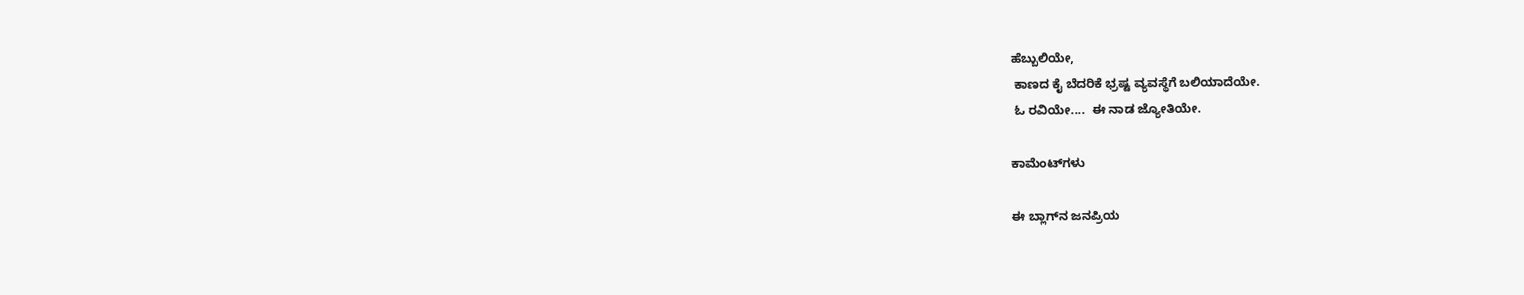ಹೆಬ್ಬುಲಿಯೇ,
 ಕಾಣದ ಕೈ ಬೆದರಿಕೆ ಭ್ರಷ್ಟ ವ್ಯವಸ್ಥೆಗೆ ಬಲಿಯಾದೆಯೇ.
 ಓ ರವಿಯೇ....  ಈ ನಾಡ ಜ್ಯೋತಿಯೇ.

ಕಾಮೆಂಟ್‌ಗಳು

ಈ ಬ್ಲಾಗ್‌ನ ಜನಪ್ರಿಯ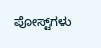ಪೋಸ್ಟ್‌ಗಳು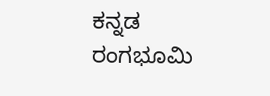ಕನ್ನಡ ರಂಗಭೂಮಿ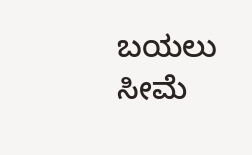ಬಯಲು ಸೀಮೆ